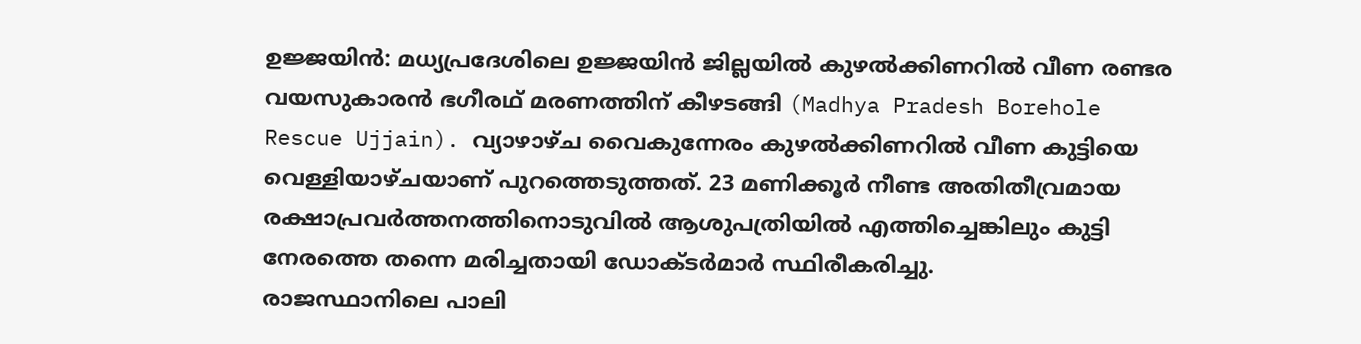ഉജ്ജയിൻ: മധ്യപ്രദേശിലെ ഉജ്ജയിൻ ജില്ലയിൽ കുഴൽക്കിണറിൽ വീണ രണ്ടര വയസുകാരൻ ഭഗീരഥ് മരണത്തിന് കീഴടങ്ങി (Madhya Pradesh Borehole Rescue Ujjain). വ്യാഴാഴ്ച വൈകുന്നേരം കുഴൽക്കിണറിൽ വീണ കുട്ടിയെ വെള്ളിയാഴ്ചയാണ് പുറത്തെടുത്തത്. 23 മണിക്കൂർ നീണ്ട അതിതീവ്രമായ രക്ഷാപ്രവർത്തനത്തിനൊടുവിൽ ആശുപത്രിയിൽ എത്തിച്ചെങ്കിലും കുട്ടി നേരത്തെ തന്നെ മരിച്ചതായി ഡോക്ടർമാർ സ്ഥിരീകരിച്ചു.
രാജസ്ഥാനിലെ പാലി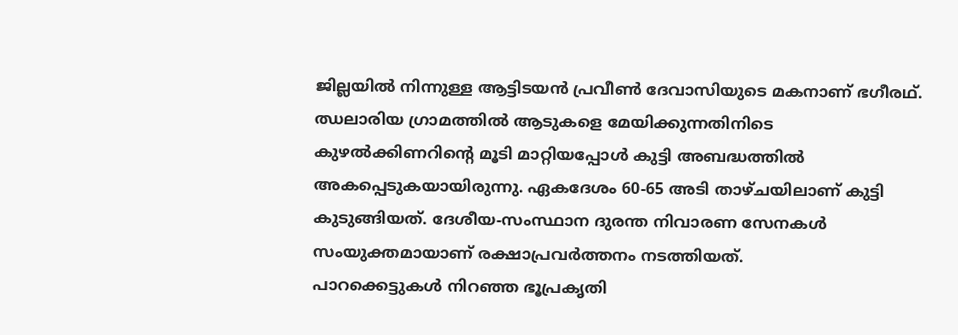ജില്ലയിൽ നിന്നുള്ള ആട്ടിടയൻ പ്രവീൺ ദേവാസിയുടെ മകനാണ് ഭഗീരഥ്. ഝലാരിയ ഗ്രാമത്തിൽ ആടുകളെ മേയിക്കുന്നതിനിടെ കുഴൽക്കിണറിന്റെ മൂടി മാറ്റിയപ്പോൾ കുട്ടി അബദ്ധത്തിൽ അകപ്പെടുകയായിരുന്നു. ഏകദേശം 60-65 അടി താഴ്ചയിലാണ് കുട്ടി കുടുങ്ങിയത്. ദേശീയ-സംസ്ഥാന ദുരന്ത നിവാരണ സേനകൾ സംയുക്തമായാണ് രക്ഷാപ്രവർത്തനം നടത്തിയത്.
പാറക്കെട്ടുകൾ നിറഞ്ഞ ഭൂപ്രകൃതി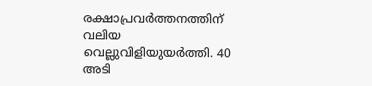രക്ഷാപ്രവർത്തനത്തിന് വലിയ വെല്ലുവിളിയുയർത്തി. 40 അടി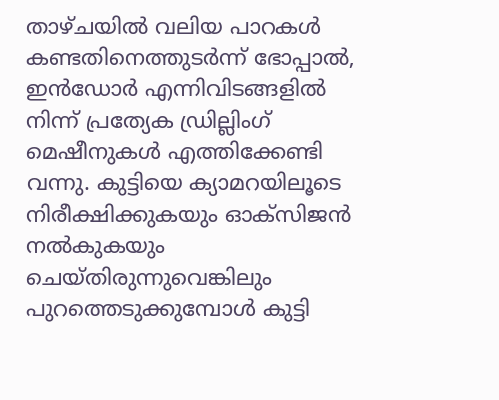താഴ്ചയിൽ വലിയ പാറകൾ കണ്ടതിനെത്തുടർന്ന് ഭോപ്പാൽ, ഇൻഡോർ എന്നിവിടങ്ങളിൽ നിന്ന് പ്രത്യേക ഡ്രില്ലിംഗ് മെഷീനുകൾ എത്തിക്കേണ്ടി വന്നു. കുട്ടിയെ ക്യാമറയിലൂടെ നിരീക്ഷിക്കുകയും ഓക്സിജൻ നൽകുകയും ചെയ്തിരുന്നുവെങ്കിലും പുറത്തെടുക്കുമ്പോൾ കുട്ടി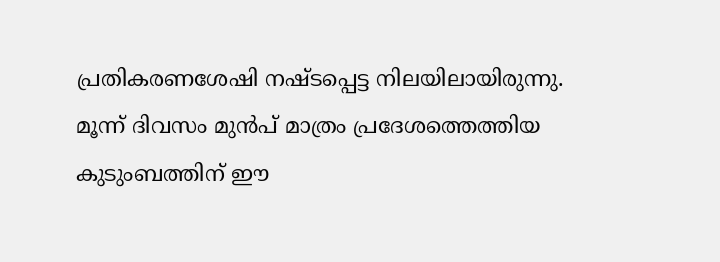പ്രതികരണശേഷി നഷ്ടപ്പെട്ട നിലയിലായിരുന്നു. മൂന്ന് ദിവസം മുൻപ് മാത്രം പ്രദേശത്തെത്തിയ കുടുംബത്തിന് ഈ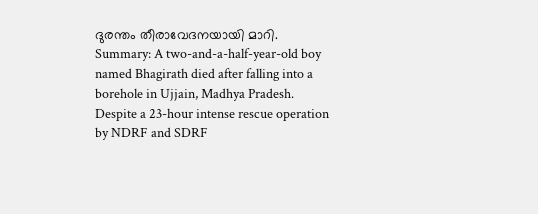ദുരന്തം തീരാവേദനയായി മാറി.
Summary: A two-and-a-half-year-old boy named Bhagirath died after falling into a borehole in Ujjain, Madhya Pradesh. Despite a 23-hour intense rescue operation by NDRF and SDRF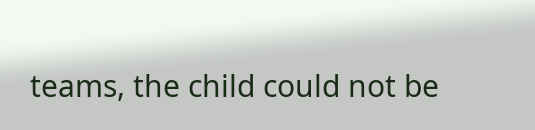teams, the child could not be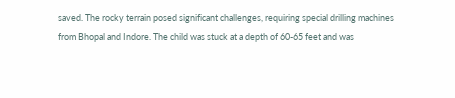saved. The rocky terrain posed significant challenges, requiring special drilling machines from Bhopal and Indore. The child was stuck at a depth of 60-65 feet and was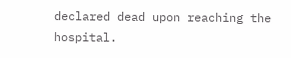declared dead upon reaching the hospital.